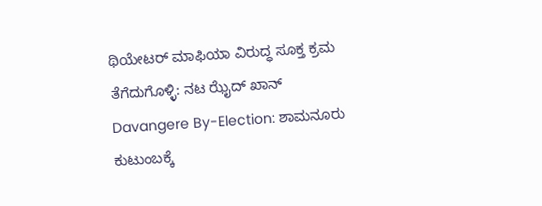ಥಿಯೇಟರ್ ಮಾಫಿಯಾ ವಿರುದ್ಧ ಸೂಕ್ತ ಕ್ರಮ ತೆಗೆದುಗೊಳ್ಳಿ: ನಟ ಝೈದ್ ಖಾನ್
Davangere By-Election: ಶಾಮನೂರು ಕುಟುಂಬಕ್ಕೆ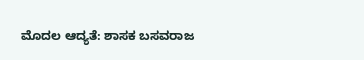ಮೊದಲ ಆದ್ಯತೆ: ಶಾಸಕ ಬಸವರಾಜ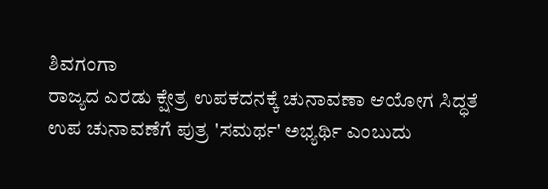ಶಿವಗಂಗಾ
ರಾಜ್ಯದ ಎರಡು ಕ್ಷೇತ್ರ ಉಪಕದನಕ್ಕೆ ಚುನಾವಣಾ ಆಯೋಗ ಸಿದ್ಧತೆ
ಉಪ ಚುನಾವಣೆಗೆ ಪುತ್ರ 'ಸಮರ್ಥ' ಅಭ್ಯರ್ಥಿ ಎಂಬುದು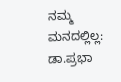ನಮ್ಮ ಮನದಲ್ಲಿಲ್ಲ: ಡಾ.ಪ್ರಭಾ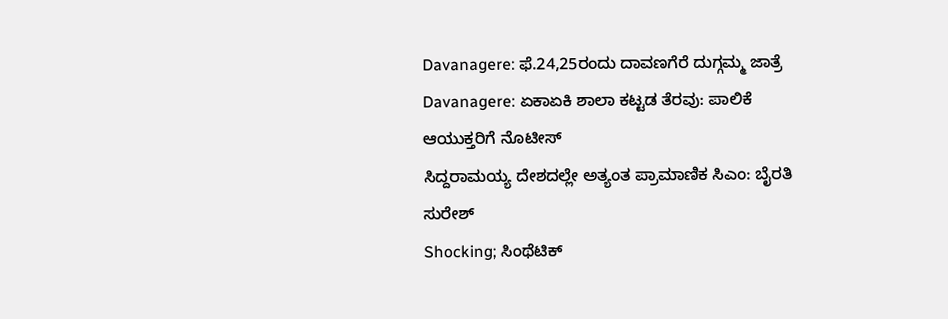Davanagere: ಫೆ.24,25ರಂದು ದಾವಣಗೆರೆ ದುಗ್ಗಮ್ಮ ಜಾತ್ರೆ
Davanagere: ಏಕಾಏಕಿ ಶಾಲಾ ಕಟ್ಟಡ ತೆರವು: ಪಾಲಿಕೆ ಆಯುಕ್ತರಿಗೆ ನೊಟೀಸ್
ಸಿದ್ದರಾಮಯ್ಯ ದೇಶದಲ್ಲೇ ಅತ್ಯಂತ ಪ್ರಾಮಾಣಿಕ ಸಿಎಂ: ಬೈರತಿ ಸುರೇಶ್
Shocking; ಸಿಂಥೆಟಿಕ್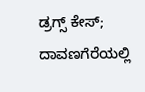ಡ್ರಗ್ಸ್ ಕೇಸ್; ದಾವಣಗೆರೆಯಲ್ಲಿ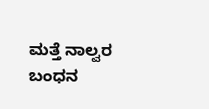ಮತ್ತೆ ನಾಲ್ವರ ಬಂಧನ